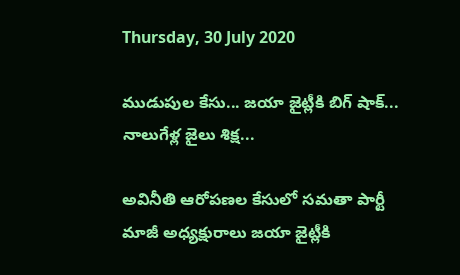Thursday, 30 July 2020

ముడుపుల కేసు... జయా జైట్లీకి బిగ్ షాక్... నాలుగేళ్ల జైలు శిక్ష...

అవినీతి ఆరోపణల కేసులో సమతా పార్టీ మాజీ అధ్యక్షురాలు జయా జైట్లీకి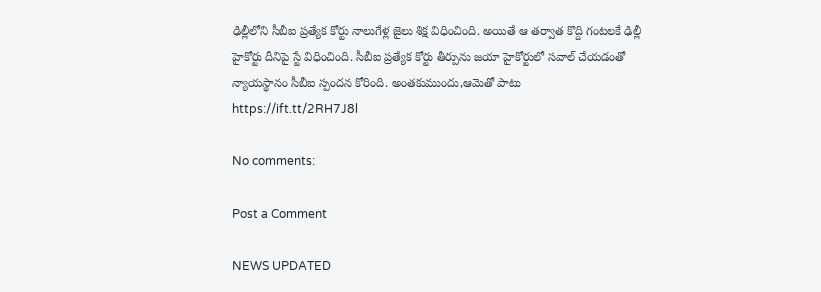ఢిల్లీలోని సీబీఐ ప్రత్యేక కోర్టు నాలుగేళ్ల జైలు శిక్ష విధించింది. అయితే ఆ తర్వాత కొద్ది గంటలకే ఢిల్లీ హైకోర్టు దీనిపై స్టే విధించింది. సీబీఐ ప్రత్యేక కోర్టు తీర్పును జయా హైకోర్టులో సవాల్ చేయడంతో న్యాయస్థానం సీబీఐ స్పందన కోరింది. అంతకుముందు,ఆమెతో పాటు
https://ift.tt/2RH7J8l

No comments:

Post a Comment

NEWS UPDATED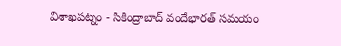విశాఖపట్నం - సికింద్రాబాద్ వందేభారత్ సమయం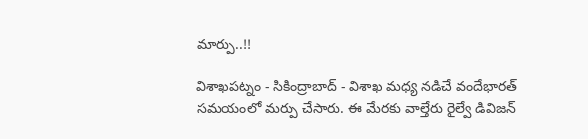మార్పు..!!

విశాఖపట్నం - సికింద్రాబాద్ - విశాఖ మధ్య నడిచే వందేభారత్ సమయంలో మర్పు చేసారు. ఈ మేరకు వాల్తేరు రైల్వే డివిజన్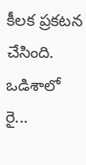కీలక ప్రకటన చేసింది. ఒడిశాలో రై...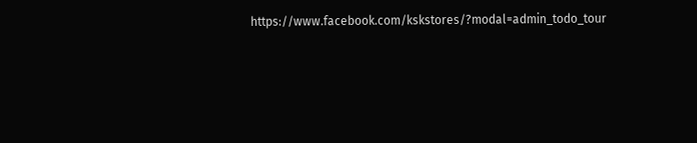https://www.facebook.com/kskstores/?modal=admin_todo_tour